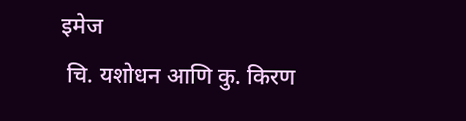इमेज
 चि. यशोधन आणि कु. किरण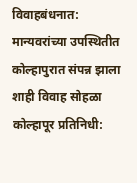विवाहबंधनात: मान्यवरांच्या उपस्थितीत कोल्हापुरात संपन्न झाला शाही विवाह सोहळा कोल्हापूर प्रतिनिधी: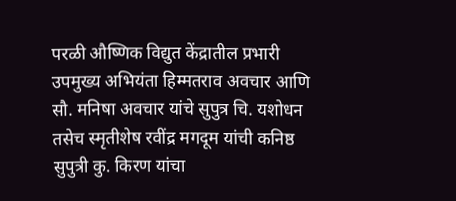परळी औष्णिक विद्युत केंद्रातील प्रभारी उपमुख्य अभियंता हिम्मतराव अवचार आणि सौ. मनिषा अवचार यांचे सुपुत्र चि. यशोधन तसेच स्मृतीशेष रवींद्र मगदूम यांची कनिष्ठ सुपुत्री कु. किरण यांचा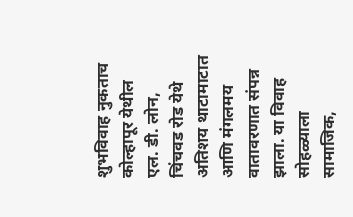शुभविवाह नुकताच कोल्हापूर येथील एल. डी. लोन, चिंचवड रोड येथे अतिशय थाटामाटात आणि मंगलमय वातावरणात संपन्न झाला. या विवाह सोहळ्याला सामाजिक,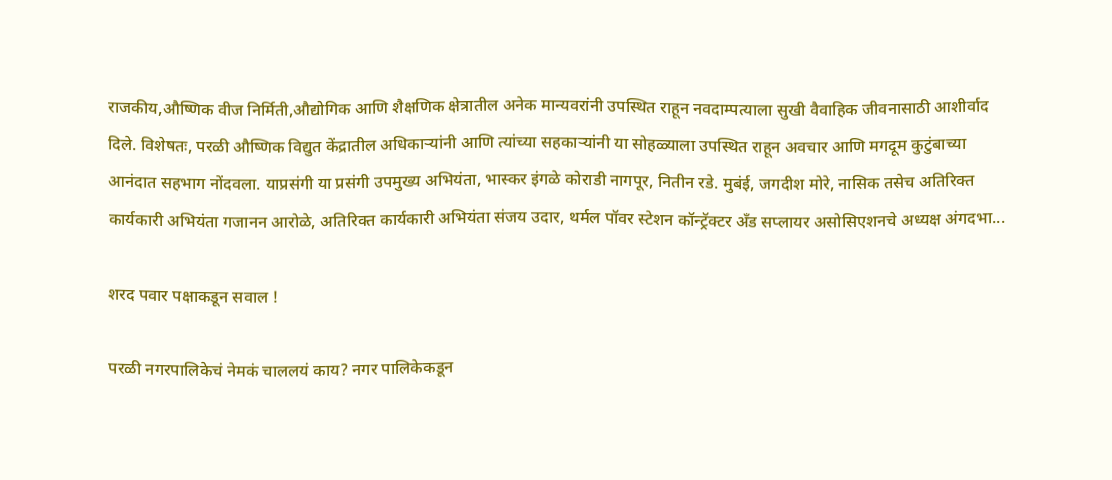राजकीय,औष्णिक वीज निर्मिती,औद्योगिक आणि शैक्षणिक क्षेत्रातील अनेक मान्यवरांनी उपस्थित राहून नवदाम्पत्याला सुखी वैवाहिक जीवनासाठी आशीर्वाद दिले. विशेषतः, परळी औष्णिक विद्युत केंद्रातील अधिकाऱ्यांनी आणि त्यांच्या सहकाऱ्यांनी या सोहळ्याला उपस्थित राहून अवचार आणि मगदूम कुटुंबाच्या आनंदात सहभाग नोंदवला. याप्रसंगी या प्रसंगी उपमुख्य अभियंता, भास्कर इंगळे कोराडी नागपूर, नितीन रडे. मुबंई, जगदीश मोरे, नासिक तसेच अतिरिक्त कार्यकारी अभियंता गजानन आरोळे, अतिरिक्त कार्यकारी अभियंता संजय उदार, थर्मल पॉवर स्टेशन कॉन्ट्रॅक्टर अँड सप्लायर असोसिएशनचे अध्यक्ष अंगदभा...

शरद पवार पक्षाकडून सवाल !

परळी नगरपालिकेचं नेमकं चाललयं काय? नगर पालिकेकडून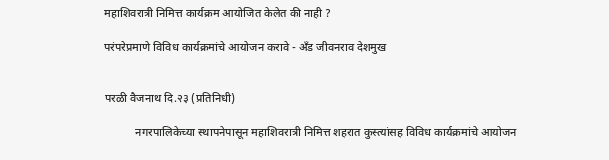महाशिवरात्री निमित्त कार्यक्रम आयोजित केलेत की नाही ?

परंपरेप्रमाणे विविध कार्यक्रमांचे आयोजन करावे - अँड जीवनराव देशमुख


परळी वैजनाथ दि.२३ (प्रतिनिधी)

           नगरपालिकेच्या स्थापनेपासून महाशिवरात्री निमित्त शहरात कुस्त्यांसह विविध कार्यक्रमांचे आयोजन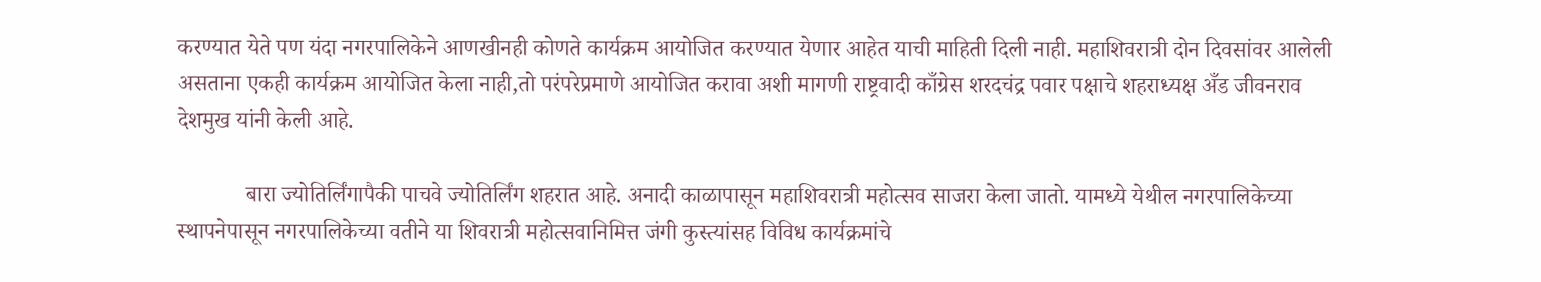करण्यात येते पण यंदा नगरपालिकेने आणखीनही कोणते कार्यक्रम आयोजित करण्यात येणार आहेत याची माहिती दिली नाही. महाशिवरात्री दोन दिवसांवर आलेली असताना एकही कार्यक्रम आयोजित केला नाही,तो परंपरेप्रमाणे आयोजित करावा अशी मागणी राष्ट्रवादी काँग्रेस शरदचंद्र पवार पक्षाचे शहराध्यक्ष अँड जीवनराव देशमुख यांनी केली आहे.

            बारा ज्योतिर्लिंगापैकी पाचवे ज्योतिर्लिंग शहरात आहे. अनादी काळापासून महाशिवरात्री महोत्सव साजरा केला जातो. यामध्ये येथील नगरपालिकेच्या स्थापनेपासून नगरपालिकेच्या वतीने या शिवरात्री महोत्सवानिमित्त जंगी कुस्त्यांसह विविध कार्यक्रमांचे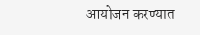आयोजन करण्यात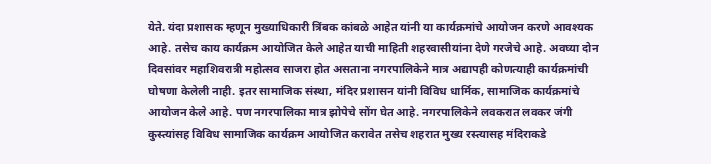येते. यंदा प्रशासक म्हणून मुख्याधिकारी त्रिंबक कांबळे आहेत यांनी या कार्यक्रमांचे आयोजन करणे आवश्यक आहे. तसेच काय कार्यक्रम आयोजित केले आहेत याची माहिती शहरवासीयांना देणे गरजेचे आहे. अवघ्या दोन दिवसांवर महाशिवरात्री महोत्सव साजरा होत असताना नगरपालिकेने मात्र अद्यापही कोणत्याही कार्यक्रमांची घोषणा केलेली नाही. इतर सामाजिक संस्था, मंदिर प्रशासन यांनी विविध धार्मिक, सामाजिक कार्यक्रमांचे आयोजन केले आहे. पण नगरपालिका मात्र झोपेचे सोंग घेत आहे. नगरपालिकेने लवकरात लवकर जंगी कुस्त्यांसह विविध सामाजिक कार्यक्रम आयोजित करावेत तसेच शहरात मुख्य रस्त्यासह मंदिराकडे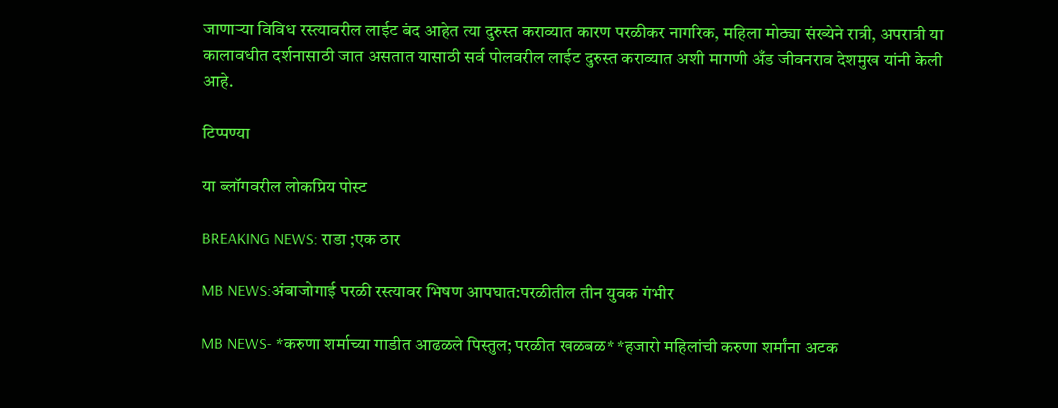जाणाऱ्या विविध रस्त्यावरील लाईट बंद आहेत त्या दुरुस्त कराव्यात कारण परळीकर नागरिक, महिला मोठ्या संख्येने रात्री, अपरात्री या कालावधीत दर्शनासाठी जात असतात यासाठी सर्व पोलवरील लाईट दुरुस्त कराव्यात अशी मागणी अँड जीवनराव देशमुख यांनी केली आहे.

टिप्पण्या

या ब्लॉगवरील लोकप्रिय पोस्ट

BREAKING NEWS: राडा ;एक ठार

MB NEWS:अंबाजोगाई परळी रस्त्यावर भिषण आपघात:परळीतील तीन युवक गंभीर

MB NEWS- *करुणा शर्माच्या गाडीत आढळले पिस्तुल; परळीत खळबळ* *हजारो महिलांची करुणा शर्मांना अटक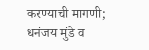करण्याची मागणी; धनंजय मुंडे व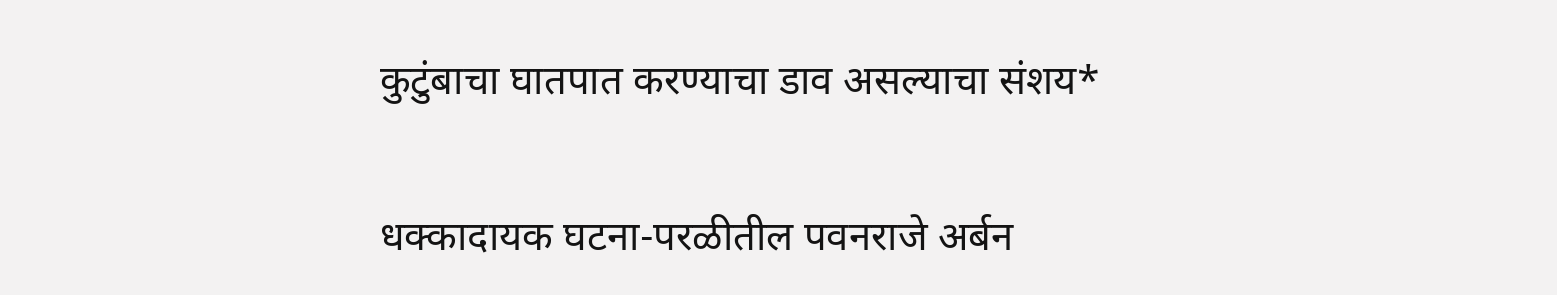कुटुंबाचा घातपात करण्याचा डाव असल्याचा संशय*

धक्कादायक घटना-परळीतील पवनराजे अर्बन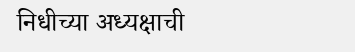निधीच्या अध्यक्षाची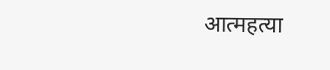आत्महत्या